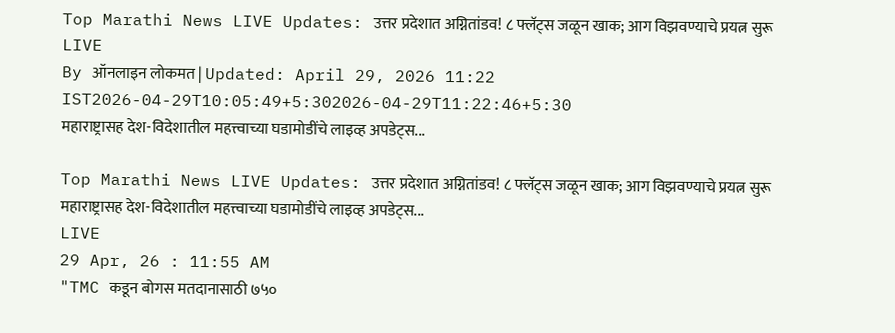Top Marathi News LIVE Updates: उत्तर प्रदेशात अग्नितांडव! ८ फ्लॅट्स जळून खाक; आग विझवण्याचे प्रयत्न सुरू
LIVE
By ऑनलाइन लोकमत | Updated: April 29, 2026 11:22 IST2026-04-29T10:05:49+5:302026-04-29T11:22:46+5:30
महाराष्ट्रासह देश-विदेशातील महत्त्वाच्या घडामोडींचे लाइव्ह अपडेट्स...

Top Marathi News LIVE Updates: उत्तर प्रदेशात अग्नितांडव! ८ फ्लॅट्स जळून खाक; आग विझवण्याचे प्रयत्न सुरू
महाराष्ट्रासह देश-विदेशातील महत्त्वाच्या घडामोडींचे लाइव्ह अपडेट्स...
LIVE
29 Apr, 26 : 11:55 AM
"TMC कडून बोगस मतदानासाठी ७५०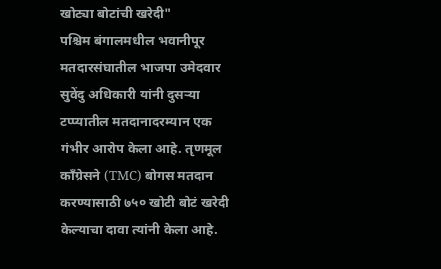खोट्या बोटांची खरेदी"
पश्चिम बंगालमधील भवानीपूर मतदारसंघातील भाजपा उमेदवार सुवेंदु अधिकारी यांनी दुसऱ्या टप्प्यातील मतदानादरम्यान एक गंभीर आरोप केला आहे. तृणमूल काँग्रेसने (TMC) बोगस मतदान करण्यासाठी ७५० खोटी बोटं खरेदी केल्याचा दावा त्यांनी केला आहे.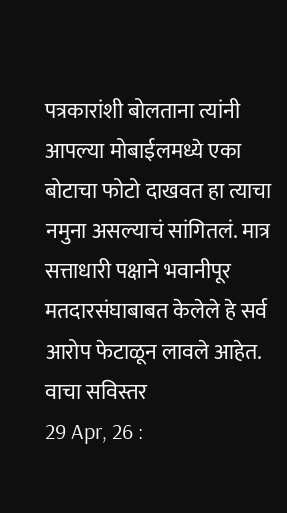पत्रकारांशी बोलताना त्यांनी आपल्या मोबाईलमध्ये एका बोटाचा फोटो दाखवत हा त्याचा नमुना असल्याचं सांगितलं. मात्र सत्ताधारी पक्षाने भवानीपूर मतदारसंघाबाबत केलेले हे सर्व आरोप फेटाळून लावले आहेत. वाचा सविस्तर
29 Apr, 26 :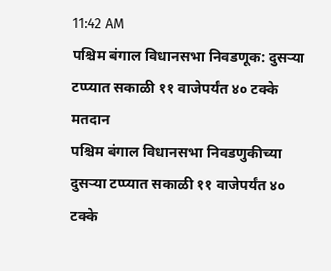11:42 AM
पश्चिम बंगाल विधानसभा निवडणूक: दुसऱ्या टप्प्यात सकाळी ११ वाजेपर्यंत ४० टक्के मतदान
पश्चिम बंगाल विधानसभा निवडणुकीच्या दुसऱ्या टप्प्यात सकाळी ११ वाजेपर्यंत ४० टक्के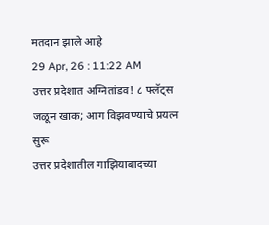मतदान झाले आहे
29 Apr, 26 : 11:22 AM
उत्तर प्रदेशात अग्नितांडव! ८ फ्लॅट्स जळून खाक; आग विझवण्याचे प्रयत्न सुरू
उत्तर प्रदेशातील गाझियाबादच्या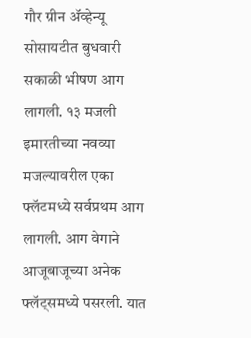गौर ग्रीन ॲव्हेन्यू सोसायटीत बुधवारी सकाळी भीषण आग लागली. १३ मजली इमारतीच्या नवव्या मजल्यावरील एका फ्लॅटमध्ये सर्वप्रथम आग लागली. आग वेगाने आजूबाजूच्या अनेक फ्लॅट्समध्ये पसरली. यात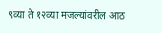९व्या ते १२व्या मजल्यांवरील आठ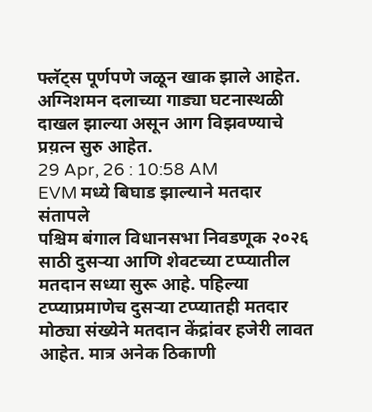फ्लॅट्स पूर्णपणे जळून खाक झाले आहेत. अग्निशमन दलाच्या गाड्या घटनास्थळी दाखल झाल्या असून आग विझवण्याचे प्रय़त्न सुरु आहेत.
29 Apr, 26 : 10:58 AM
EVM मध्ये बिघाड झाल्याने मतदार संतापले
पश्चिम बंगाल विधानसभा निवडणूक २०२६ साठी दुसऱ्या आणि शेवटच्या टप्प्यातील मतदान सध्या सुरू आहे. पहिल्या टप्प्याप्रमाणेच दुसऱ्या टप्प्यातही मतदार मोठ्या संख्येने मतदान केंद्रांवर हजेरी लावत आहेत. मात्र अनेक ठिकाणी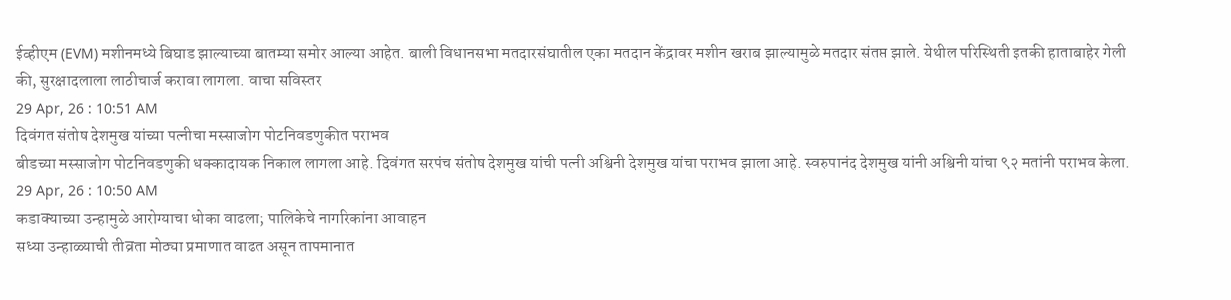ईव्हीएम (EVM) मशीनमध्ये बिघाड झाल्याच्या बातम्या समोर आल्या आहेत. बाली विधानसभा मतदारसंघातील एका मतदान केंद्रावर मशीन खराब झाल्यामुळे मतदार संतप्त झाले. येथील परिस्थिती इतकी हाताबाहेर गेली की, सुरक्षादलाला लाठीचार्ज करावा लागला. वाचा सविस्तर
29 Apr, 26 : 10:51 AM
दिवंगत संतोष देशमुख यांच्या पत्नीचा मस्साजोग पोटनिवडणुकीत पराभव
बीडच्या मस्साजोग पोटनिवडणुकी धक्कादायक निकाल लागला आहे. दिवंगत सरपंच संतोष देशमुख यांची पत्नी अश्विनी देशमुख यांचा पराभव झाला आहे. स्वरुपानंद देशमुख यांनी अश्विनी यांचा ९२ मतांनी पराभव केला.
29 Apr, 26 : 10:50 AM
कडाक्याच्या उन्हामुळे आरोग्याचा धोका वाढला; पालिकेचे नागरिकांना आवाहन
सध्या उन्हाळ्याची तीव्रता मोठ्या प्रमाणात वाढत असून तापमानात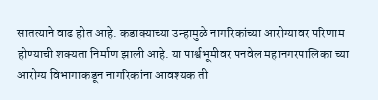सातत्याने वाढ होत आहे. कडाक्याच्या उन्हामुळे नागरिकांच्या आरोग्यावर परिणाम होण्याची शक्यता निर्माण झाली आहे. या पार्श्वभूमीवर पनवेल महानगरपालिका च्या आरोग्य विभागाकडून नागरिकांना आवश्यक ती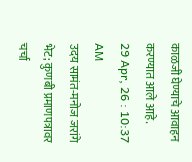काळजी घेण्याचे आवाहन करण्यात आले आहे.
29 Apr, 26 : 10:37 AM
उदय सामंत-मनोज जरांगे भेट; कुणबी प्रमाणपत्रावर चर्चा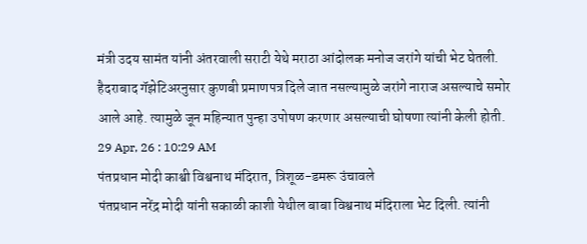मंत्री उदय सामंत यांनी अंतरवाली सराटी येथे मराठा आंदोलक मनोज जरांगे यांची भेट घेतली. हैदराबाद गॅझेटिअरनुसार कुणबी प्रमाणपत्र दिले जात नसल्यामुळे जरांगे नाराज असल्याचे समोर आले आहे. त्यामुळे जून महिन्यात पुन्हा उपोषण करणार असल्याची घोषणा त्यांनी केली होती.
29 Apr, 26 : 10:29 AM
पंतप्रधान मोदी काश्वी विश्वनाथ मंदिरात, त्रिशूळ-डमरू उंचावले
पंतप्रधान नरेंद्र मोदी यांनी सकाळी काशी येथील बाबा विश्वनाथ मंदिराला भेट दिली. त्यांनी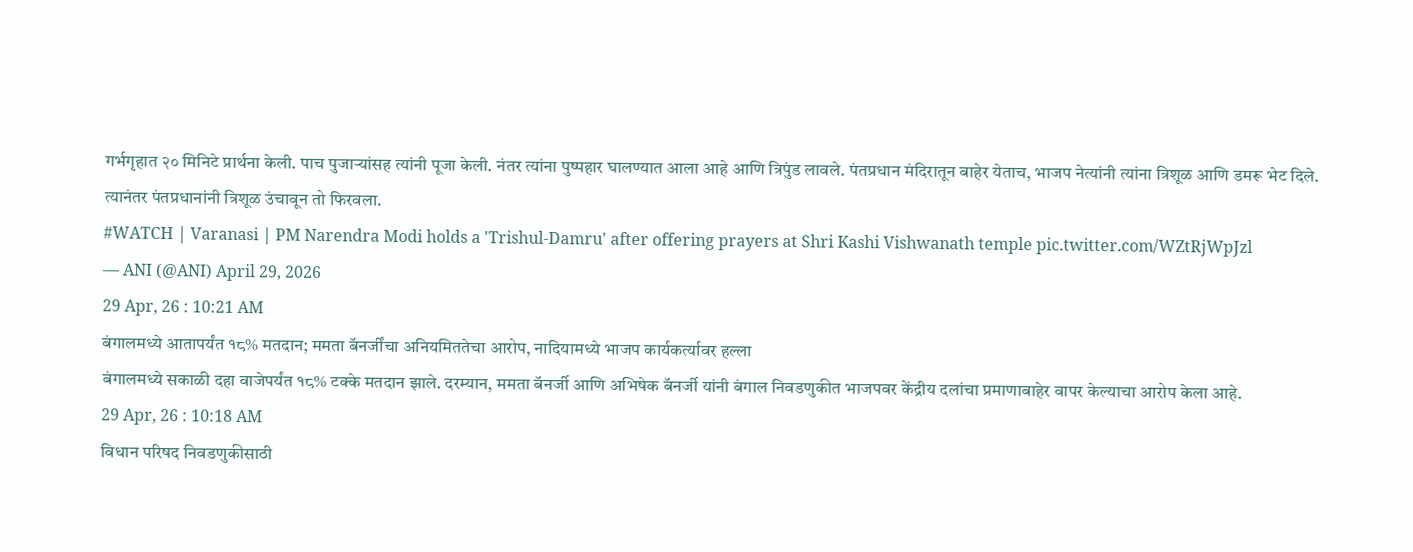गर्भगृहात २० मिनिटे प्रार्थना केली. पाच पुजाऱ्यांसह त्यांनी पूजा केली. नंतर त्यांना पुष्पहार घालण्यात आला आहे आणि त्रिपुंड लावले. पंतप्रधान मंदिरातून बाहेर येताच, भाजप नेत्यांनी त्यांना त्रिशूळ आणि डमरू भेट दिले. त्यानंतर पंतप्रधानांनी त्रिशूळ उंचावून तो फिरवला.
#WATCH | Varanasi | PM Narendra Modi holds a 'Trishul-Damru' after offering prayers at Shri Kashi Vishwanath temple pic.twitter.com/WZtRjWpJzl
— ANI (@ANI) April 29, 2026
29 Apr, 26 : 10:21 AM
बंगालमध्ये आतापर्यंत १८% मतदान; ममता बॅनर्जींचा अनियमिततेचा आरोप, नादियामध्ये भाजप कार्यकर्त्यावर हल्ला
बंगालमध्ये सकाळी दहा वाजेपर्यंत १८% टक्के मतदान झाले. दरम्यान, ममता बॅनर्जी आणि अभिषेक बॅनर्जी यांनी बंगाल निवडणुकीत भाजपवर केंद्रीय दलांचा प्रमाणाबाहेर वापर केल्याचा आरोप केला आहे.
29 Apr, 26 : 10:18 AM
विधान परिषद निवडणुकीसाठी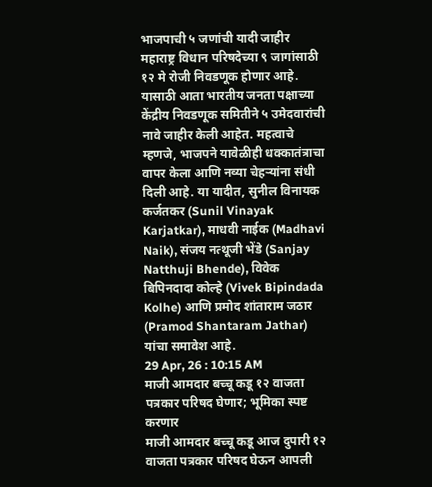भाजपाची ५ जणांची यादी जाहीर
महाराष्ट्र विधान परिषदेच्या ९ जागांसाठी १२ मे रोजी निवडणूक होणार आहे. यासाठी आता भारतीय जनता पक्षाच्या केंद्रीय निवडणूक समितीने ५ उमेदवारांची नावे जाहीर केली आहेत. महत्वाचे म्हणजे, भाजपने यावेळीही धक्कातंत्राचा वापर केला आणि नव्या चेहऱ्यांना संधी दिली आहे. या यादीत, सुनील विनायक कर्जतकर (Sunil Vinayak Karjatkar), माधवी नाईक (Madhavi Naik), संजय नत्थूजी भेंडे (Sanjay Natthuji Bhende), विवेक बिपिनदादा कोल्हे (Vivek Bipindada Kolhe) आणि प्रमोद शांताराम जठार (Pramod Shantaram Jathar) यांचा समावेश आहे.
29 Apr, 26 : 10:15 AM
माजी आमदार बच्चू कडू १२ वाजता पत्रकार परिषद घेणार; भूमिका स्पष्ट करणार
माजी आमदार बच्चू कडू आज दुपारी १२ वाजता पत्रकार परिषद घेऊन आपली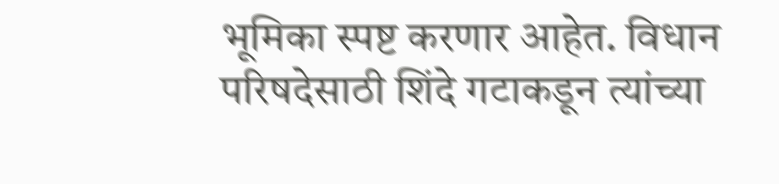भूमिका स्पष्ट करणार आहेत. विधान परिषदेसाठी शिंदे गटाकडून त्यांच्या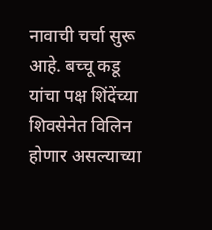नावाची चर्चा सुरू आहे. बच्चू कडू यांचा पक्ष शिंदेंच्या शिवसेनेत विलिन होणार असल्याच्या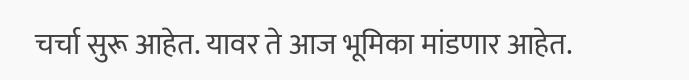चर्चा सुरू आहेत. यावर ते आज भूमिका मांडणार आहेत.